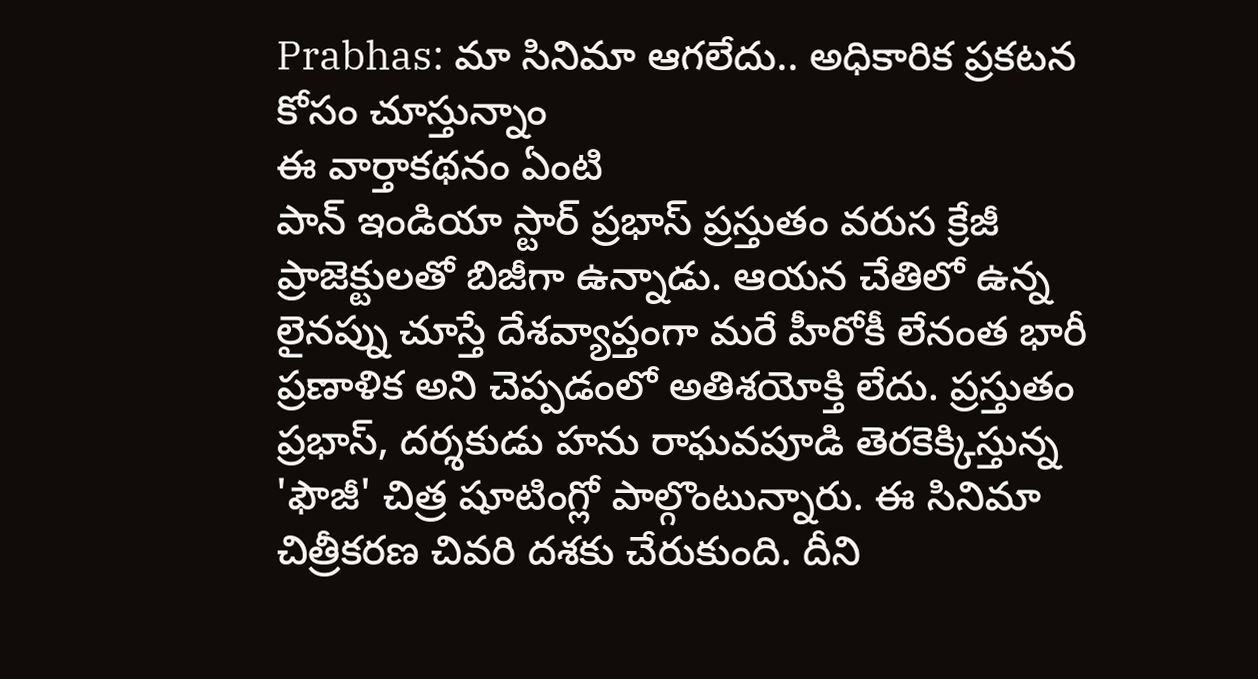Prabhas: మా సినిమా ఆగలేదు.. అధికారిక ప్రకటన కోసం చూస్తున్నాం
ఈ వార్తాకథనం ఏంటి
పాన్ ఇండియా స్టార్ ప్రభాస్ ప్రస్తుతం వరుస క్రేజీ ప్రాజెక్టులతో బిజీగా ఉన్నాడు. ఆయన చేతిలో ఉన్న లైనప్ను చూస్తే దేశవ్యాప్తంగా మరే హీరోకీ లేనంత భారీ ప్రణాళిక అని చెప్పడంలో అతిశయోక్తి లేదు. ప్రస్తుతం ప్రభాస్, దర్శకుడు హను రాఘవపూడి తెరకెక్కిస్తున్న 'ఫౌజీ' చిత్ర షూటింగ్లో పాల్గొంటున్నారు. ఈ సినిమా చిత్రీకరణ చివరి దశకు చేరుకుంది. దీని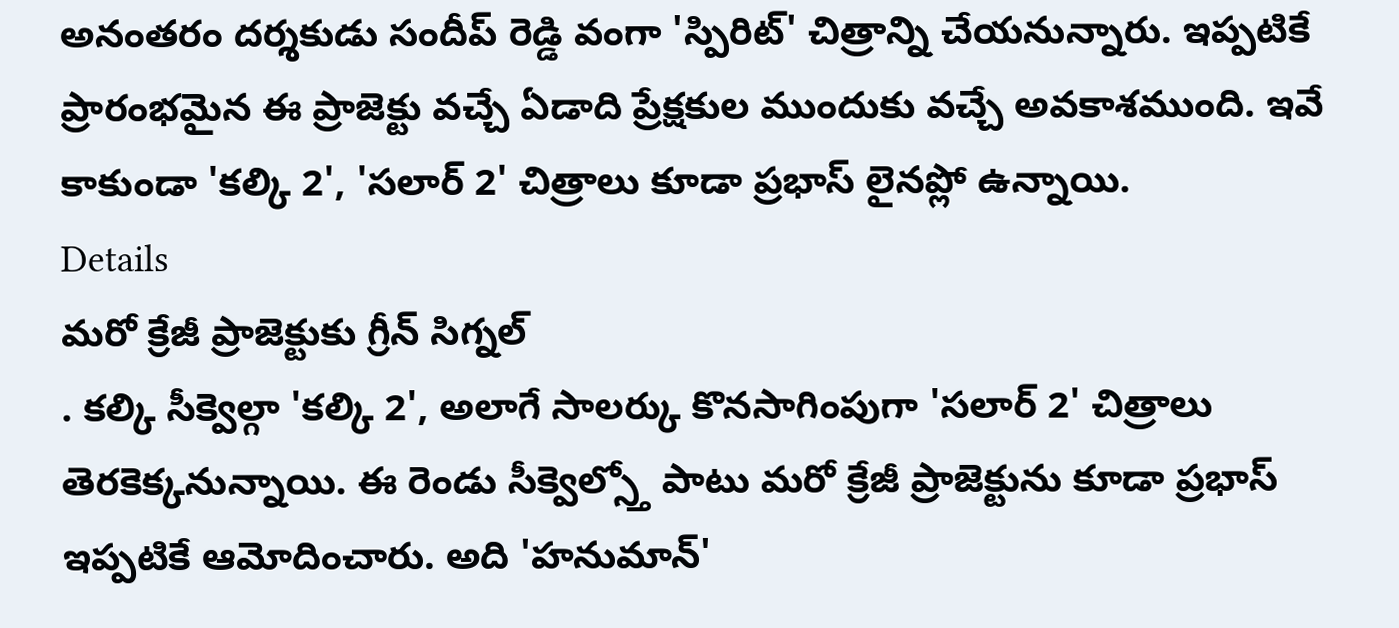అనంతరం దర్శకుడు సందీప్ రెడ్డి వంగా 'స్పిరిట్' చిత్రాన్ని చేయనున్నారు. ఇప్పటికే ప్రారంభమైన ఈ ప్రాజెక్టు వచ్చే ఏడాది ప్రేక్షకుల ముందుకు వచ్చే అవకాశముంది. ఇవే కాకుండా 'కల్కి 2', 'సలార్ 2' చిత్రాలు కూడా ప్రభాస్ లైనప్లో ఉన్నాయి.
Details
మరో క్రేజీ ప్రాజెక్టుకు గ్రీన్ సిగ్నల్
. కల్కి సీక్వెల్గా 'కల్కి 2', అలాగే సాలర్కు కొనసాగింపుగా 'సలార్ 2' చిత్రాలు తెరకెక్కనున్నాయి. ఈ రెండు సీక్వెల్స్తో పాటు మరో క్రేజీ ప్రాజెక్టును కూడా ప్రభాస్ ఇప్పటికే ఆమోదించారు. అది 'హనుమాన్'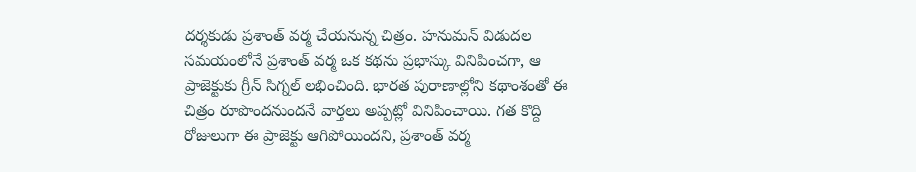దర్శకుడు ప్రశాంత్ వర్మ చేయనున్న చిత్రం. హనుమన్ విడుదల సమయంలోనే ప్రశాంత్ వర్మ ఒక కథను ప్రభాస్కు వినిపించగా, ఆ ప్రాజెక్టుకు గ్రీన్ సిగ్నల్ లభించింది. భారత పురాణాల్లోని కథాంశంతో ఈ చిత్రం రూపొందనుందనే వార్తలు అప్పట్లో వినిపించాయి. గత కొద్ది రోజులుగా ఈ ప్రాజెక్టు ఆగిపోయిందని, ప్రశాంత్ వర్మ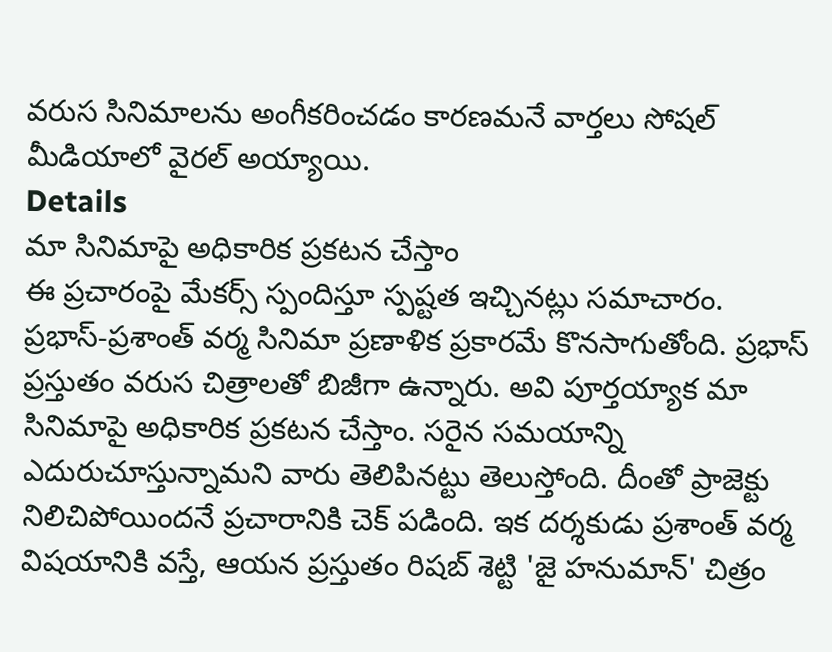వరుస సినిమాలను అంగీకరించడం కారణమనే వార్తలు సోషల్ మీడియాలో వైరల్ అయ్యాయి.
Details
మా సినిమాపై అధికారిక ప్రకటన చేస్తాం
ఈ ప్రచారంపై మేకర్స్ స్పందిస్తూ స్పష్టత ఇచ్చినట్లు సమాచారం. ప్రభాస్-ప్రశాంత్ వర్మ సినిమా ప్రణాళిక ప్రకారమే కొనసాగుతోంది. ప్రభాస్ ప్రస్తుతం వరుస చిత్రాలతో బిజీగా ఉన్నారు. అవి పూర్తయ్యాక మా సినిమాపై అధికారిక ప్రకటన చేస్తాం. సరైన సమయాన్ని ఎదురుచూస్తున్నామని వారు తెలిపినట్టు తెలుస్తోంది. దీంతో ప్రాజెక్టు నిలిచిపోయిందనే ప్రచారానికి చెక్ పడింది. ఇక దర్శకుడు ప్రశాంత్ వర్మ విషయానికి వస్తే, ఆయన ప్రస్తుతం రిషబ్ శెట్టి 'జై హనుమాన్' చిత్రం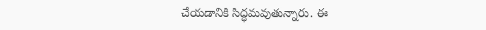చేయడానికి సిద్ధమవుతున్నారు. ఈ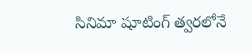సినిమా షూటింగ్ త్వరలోనే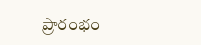ప్రారంభం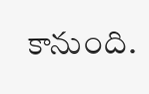కానుంది.